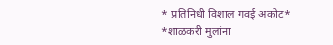* प्रतिनिधी विशाल गवई अकोट*
*शाळकरी मुलांना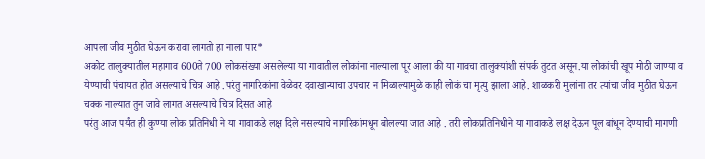आपला जीव मुठीत घेऊन करावा लागतो हा नाला पार*
अकोट तालुक्यातील महागाव 600ते 700 लोकसंख्या असलेल्या या गावातील लोकांना नाल्याला पूर आला की या गावचा तालुक्यांशी संपर्क तुटत असून.या लोकांची खूप मोठी जाण्या व येण्याची पंचायत होत असल्याचे चित्र आहे .परंतु नागरिकांना वेळेवर दवाखान्याचा उपचार न मिळाल्यामुळे काही लोकं चा मृत्यु झाला आहे. शाळकरी मुलांना तर त्यांचा जीव मुठीत घेऊन चक्क नाल्यात तुन जावे लागत असल्याचे चित्र दिसत आहे
परंतु आज पर्यंत ही कुण्या लोक प्रतिनिधी ने या गावाकडे लक्ष दिले नसल्याचे नागरिकांमधून बोलल्या जात आहे . तरी लोकप्रतिनिधीने या गावाकडे लक्ष देऊन पूल बांधून देण्याची मागणी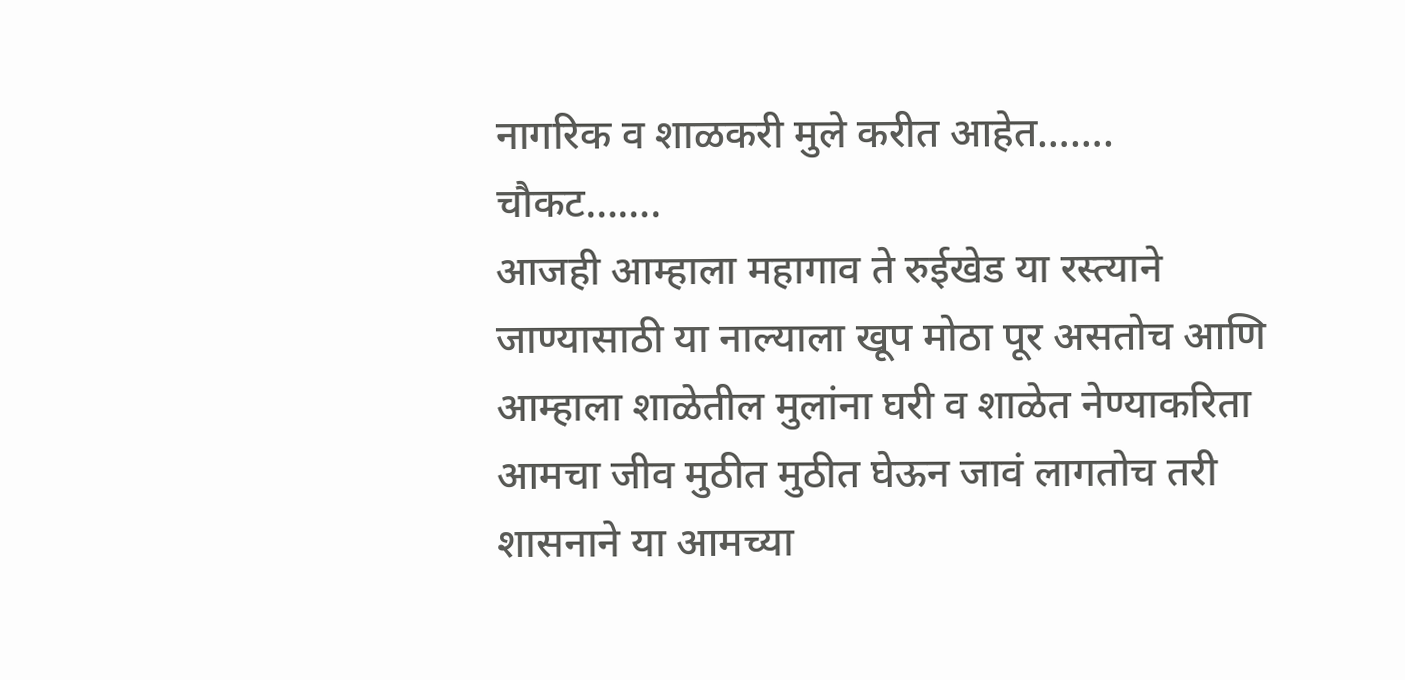नागरिक व शाळकरी मुले करीत आहेत…….
चौकट…….
आजही आम्हाला महागाव ते रुईखेड या रस्त्याने जाण्यासाठी या नाल्याला खूप मोठा पूर असतोच आणि आम्हाला शाळेतील मुलांना घरी व शाळेत नेण्याकरिता आमचा जीव मुठीत मुठीत घेऊन जावं लागतोच तरी शासनाने या आमच्या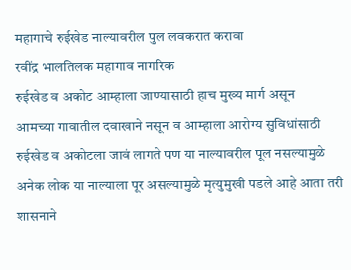महागाचे रुईखेड नाल्यावरील पुल लवकरात करावा
रवींद्र भालतिलक महागाव नागरिक
रुईखेड व अकोट आम्हाला जाण्यासाठी हाच मुख्य मार्ग असून
आमच्या गावातील दवाखाने नसून व आम्हाला आरोग्य सुविधांसाठी रुईखेड व अकोटला जावं लागते पण या नाल्यावरील पूल नसल्यामुळे
अनेक लोक या नाल्याला पूर असल्यामुळे मृत्युमुखी पडले आहे आता तरी शासनाने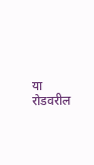या रोडवरील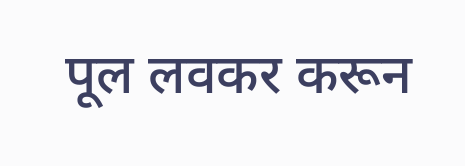पूल लवकर करून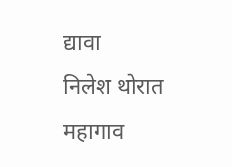द्यावा
निलेश थोरात महागाव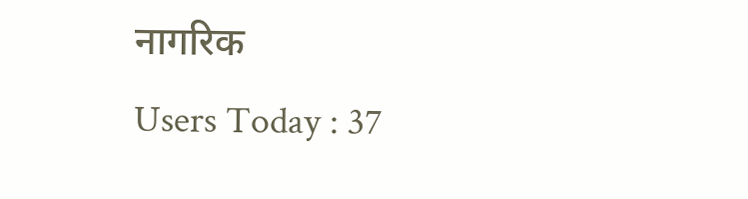नागरिक
Users Today : 37